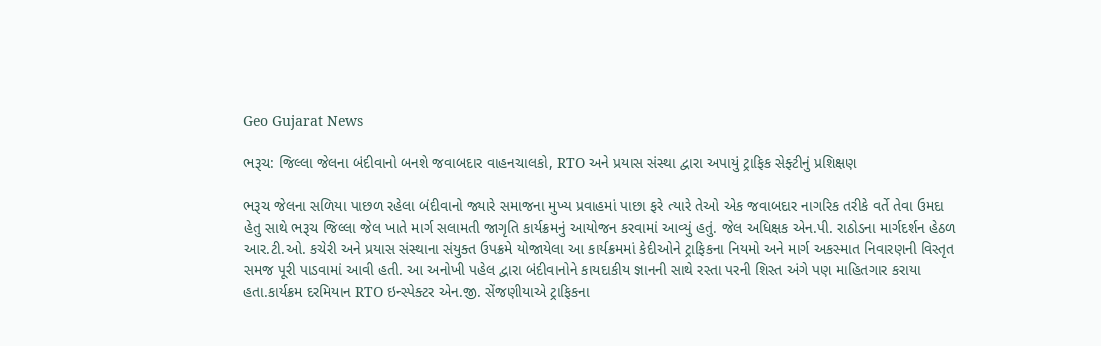Geo Gujarat News

ભરૂચ: જિલ્લા જેલના બંદીવાનો બનશે જવાબદાર વાહનચાલકો, RTO અને પ્રયાસ સંસ્થા દ્વારા અપાયું ટ્રાફિક સેફ્ટીનું પ્રશિક્ષણ

ભરૂચ જેલના સળિયા પાછળ રહેલા બંદીવાનો જ્યારે સમાજના મુખ્ય પ્રવાહમાં પાછા ફરે ત્યારે તેઓ એક જવાબદાર નાગરિક તરીકે વર્તે તેવા ઉમદા હેતુ સાથે ભરૂચ જિલ્લા જેલ ખાતે માર્ગ સલામતી જાગૃતિ કાર્યક્રમનું આયોજન કરવામાં આવ્યું હતું. જેલ અધિક્ષક એન.પી. રાઠોડના માર્ગદર્શન હેઠળ આર.ટી.ઓ. કચેરી અને પ્રયાસ સંસ્થાના સંયુક્ત ઉપક્રમે યોજાયેલા આ કાર્યક્રમમાં કેદીઓને ટ્રાફિકના નિયમો અને માર્ગ અકસ્માત નિવારણની વિસ્તૃત સમજ પૂરી પાડવામાં આવી હતી. આ અનોખી પહેલ દ્વારા બંદીવાનોને કાયદાકીય જ્ઞાનની સાથે રસ્તા પરની શિસ્ત અંગે પણ માહિતગાર કરાયા હતા.કાર્યક્રમ દરમિયાન RTO ઇન્સ્પેક્ટર એન.જી. સેંજણીયાએ ટ્રાફિકના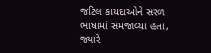જટિલ કાયદાઓને સરળ ભાષામાં સમજાવ્યા હતા, જ્યારે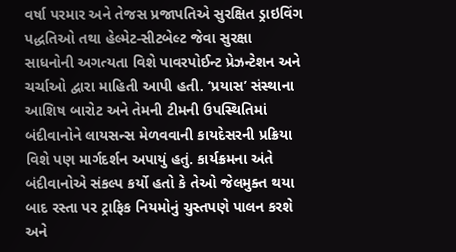વર્ષા પરમાર અને તેજસ પ્રજાપતિએ સુરક્ષિત ડ્રાઇવિંગ પદ્ધતિઓ તથા હેલ્મેટ-સીટબેલ્ટ જેવા સુરક્ષા સાધનોની અગત્યતા વિશે પાવરપોઈન્ટ પ્રેઝન્ટેશન અને ચર્ચાઓ દ્વારા માહિતી આપી હતી. ‘પ્રયાસ’ સંસ્થાના આશિષ બારોટ અને તેમની ટીમની ઉપસ્થિતિમાં બંદીવાનોને લાયસન્સ મેળવવાની કાયદેસરની પ્રક્રિયા વિશે પણ માર્ગદર્શન અપાયું હતું. કાર્યક્રમના અંતે બંદીવાનોએ સંકલ્પ કર્યો હતો કે તેઓ જેલમુક્ત થયા બાદ રસ્તા પર ટ્રાફિક નિયમોનું ચુસ્તપણે પાલન કરશે અને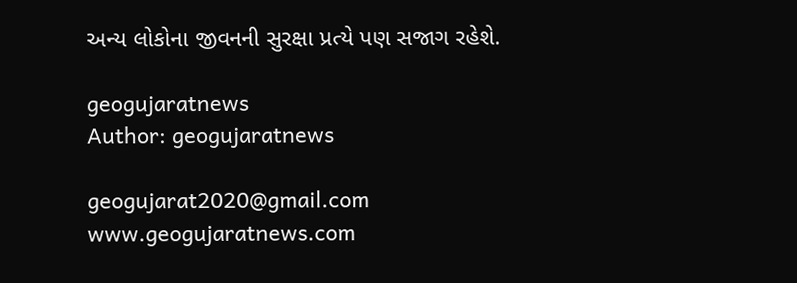અન્ય લોકોના જીવનની સુરક્ષા પ્રત્યે પણ સજાગ રહેશે.

geogujaratnews
Author: geogujaratnews

geogujarat2020@gmail.com www.geogujaratnews.com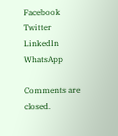Facebook
Twitter
LinkedIn
WhatsApp

Comments are closed.